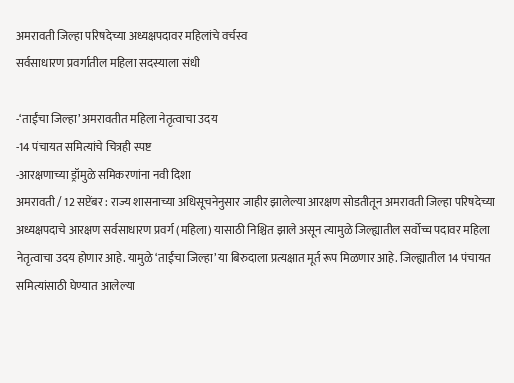अमरावती जिल्हा परिषदेच्या अध्यक्षपदावर महिलांचे वर्चस्व
सर्वसाधारण प्रवर्गातील महिला सदस्याला संधी

-‘ताईंचा जिल्हा’ अमरावतीत महिला नेतृत्वाचा उदय
-14 पंचायत समित्यांचे चित्रही स्पष्ट
-आरक्षणाच्या ड्रॉमुळे समिकरणांना नवी दिशा
अमरावती / 12 सप्टेंबर : राज्य शासनाच्या अधिसूचनेनुसार जाहीर झालेल्या आरक्षण सोडतीतून अमरावती जिल्हा परिषदेच्या अध्यक्षपदाचे आरक्षण सर्वसाधारण प्रवर्ग (महिला) यासाठी निश्चित झाले असून त्यामुळे जिल्ह्यातील सर्वोच्च पदावर महिला नेतृत्वाचा उदय होणार आहे. यामुळे ‘ताईंचा जिल्हा’ या बिरुदाला प्रत्यक्षात मूर्त रूप मिळणार आहे. जिल्ह्यातील 14 पंचायत समित्यांसाठी घेण्यात आलेल्या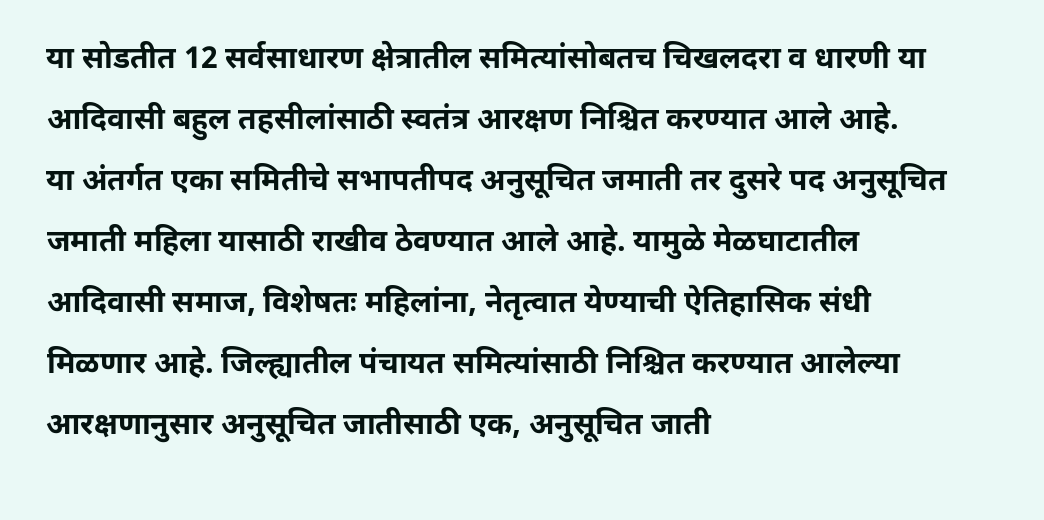या सोडतीत 12 सर्वसाधारण क्षेत्रातील समित्यांसोबतच चिखलदरा व धारणी या आदिवासी बहुल तहसीलांसाठी स्वतंत्र आरक्षण निश्चित करण्यात आले आहे.
या अंतर्गत एका समितीचे सभापतीपद अनुसूचित जमाती तर दुसरे पद अनुसूचित जमाती महिला यासाठी राखीव ठेवण्यात आले आहे. यामुळे मेळघाटातील आदिवासी समाज, विशेषतः महिलांना, नेतृत्वात येण्याची ऐतिहासिक संधी मिळणार आहे. जिल्ह्यातील पंचायत समित्यांसाठी निश्चित करण्यात आलेल्या आरक्षणानुसार अनुसूचित जातीसाठी एक, अनुसूचित जाती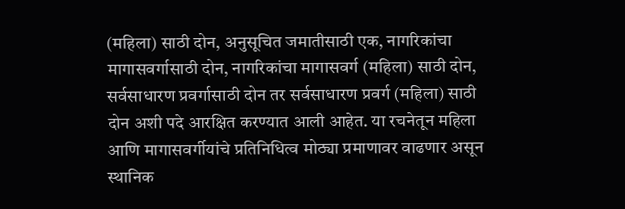(महिला) साठी दोन, अनुसूचित जमातीसाठी एक, नागरिकांचा मागासवर्गासाठी दोन, नागरिकांचा मागासवर्ग (महिला) साठी दोन, सर्वसाधारण प्रवर्गासाठी दोन तर सर्वसाधारण प्रवर्ग (महिला) साठी दोन अशी पदे आरक्षित करण्यात आली आहेत. या रचनेतून महिला आणि मागासवर्गीयांचे प्रतिनिधित्व मोठ्या प्रमाणावर वाढणार असून स्थानिक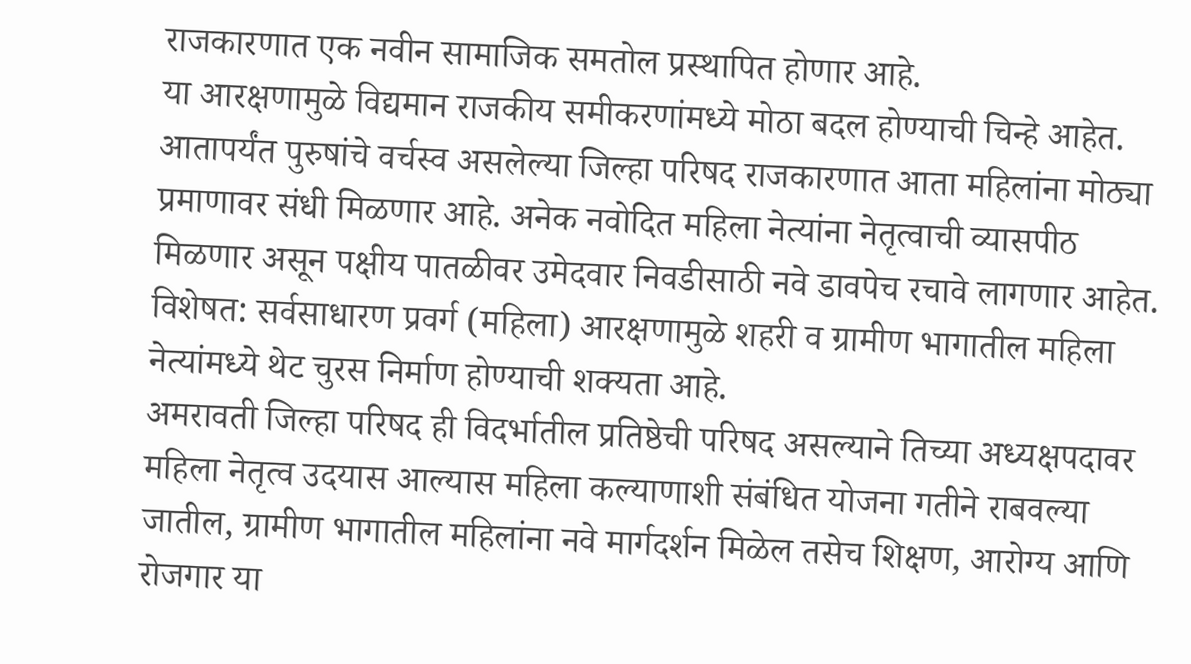राजकारणात एक नवीन सामाजिक समतोल प्रस्थापित होणार आहे.
या आरक्षणामुळे विद्यमान राजकीय समीकरणांमध्ये मोठा बदल होण्याची चिन्हे आहेत. आतापर्यंत पुरुषांचे वर्चस्व असलेल्या जिल्हा परिषद राजकारणात आता महिलांना मोठ्या प्रमाणावर संधी मिळणार आहे. अनेक नवोदित महिला नेत्यांना नेतृत्वाची व्यासपीठ मिळणार असून पक्षीय पातळीवर उमेदवार निवडीसाठी नवे डावपेच रचावे लागणार आहेत. विशेषत: सर्वसाधारण प्रवर्ग (महिला) आरक्षणामुळे शहरी व ग्रामीण भागातील महिला नेत्यांमध्ये थेट चुरस निर्माण होण्याची शक्यता आहे.
अमरावती जिल्हा परिषद ही विदर्भातील प्रतिष्ठेची परिषद असल्याने तिच्या अध्यक्षपदावर महिला नेतृत्व उदयास आल्यास महिला कल्याणाशी संबंधित योजना गतीने राबवल्या जातील, ग्रामीण भागातील महिलांना नवे मार्गदर्शन मिळेल तसेच शिक्षण, आरोग्य आणि रोजगार या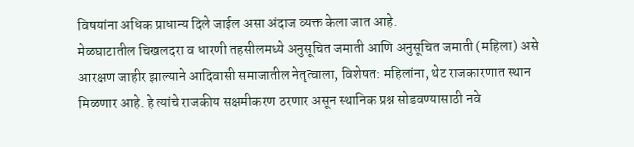विषयांना अधिक प्राधान्य दिले जाईल असा अंदाज व्यक्त केला जात आहे.
मेळघाटातील चिखलदरा व धारणी तहसीलमध्ये अनुसूचित जमाती आणि अनुसूचित जमाती (महिला) असे आरक्षण जाहीर झाल्याने आदिवासी समाजातील नेतृत्वाला, विशेषत: महिलांना, थेट राजकारणात स्थान मिळणार आहे. हे त्यांचे राजकीय सक्षमीकरण ठरणार असून स्थानिक प्रश्न सोडवण्यासाठी नवे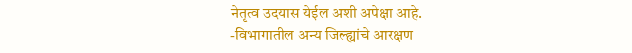नेतृत्व उदयास येईल अशी अपेक्षा आहे.
-विभागातील अन्य जिल्ह्यांचे आरक्षण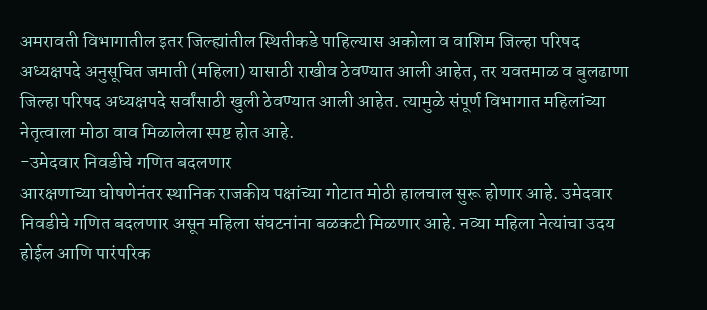अमरावती विभागातील इतर जिल्ह्यांतील स्थितीकडे पाहिल्यास अकोला व वाशिम जिल्हा परिषद अध्यक्षपदे अनुसूचित जमाती (महिला) यासाठी राखीव ठेवण्यात आली आहेत, तर यवतमाळ व बुलढाणा जिल्हा परिषद अध्यक्षपदे सर्वांसाठी खुली ठेवण्यात आली आहेत. त्यामुळे संपूर्ण विभागात महिलांच्या नेतृत्वाला मोठा वाव मिळालेला स्पष्ट होत आहे.
-उमेदवार निवडीचे गणित बदलणार
आरक्षणाच्या घोषणेनंतर स्थानिक राजकीय पक्षांच्या गोटात मोठी हालचाल सुरू होणार आहे. उमेदवार निवडीचे गणित बदलणार असून महिला संघटनांना बळकटी मिळणार आहे. नव्या महिला नेत्यांचा उदय होईल आणि पारंपरिक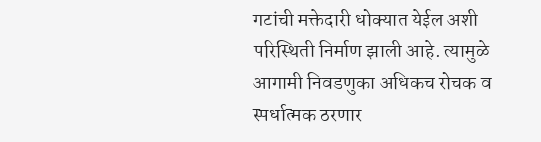गटांची मक्तेदारी धोक्यात येईल अशी परिस्थिती निर्माण झाली आहे. त्यामुळे आगामी निवडणुका अधिकच रोचक व स्पर्धात्मक ठरणार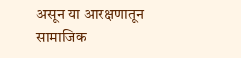असून या आरक्षणातून सामाजिक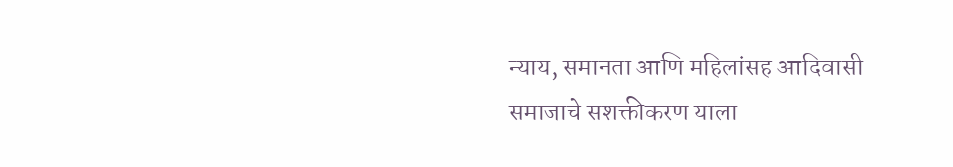न्याय, समानता आणि महिलांसह आदिवासी समाजाचे सशक्तीकरण याला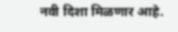नवी दिशा मिळणार आहे.